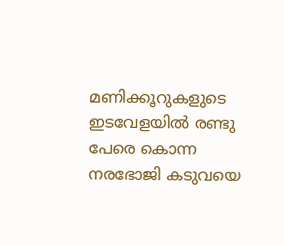മണിക്കൂറുകളുടെ ഇടവേളയിൽ രണ്ടു പേരെ കൊന്ന നരഭോജി കടുവയെ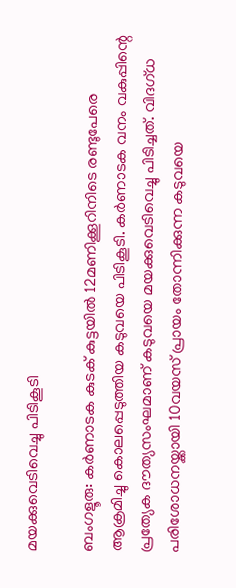മയക്കുവെടിവെച്ചു പിടികൂടി

ബംഗളൂരു: കർണാടക കുടക് കുട്ടയില്‍ 12മണിക്കൂറിനിടെ രണ്ടുപേരെ ആക്രമിച്ചു കൊലപ്പെടുത്തിയ കടുവയെ പിടികൂടി. കര്‍ണാടക വനം വകുപ്പിന്റെ പ്രത്യേക ദൗത്യസംഘമാണ് കടുവയെ മയക്കുവെടിവെച്ചു പിടിച്ചത്. വിദഗ്ധ പരിശോധനയ്ക്കായി 10വയസ് പ്രായം തോന്നിക്കുന്ന കടുവയെ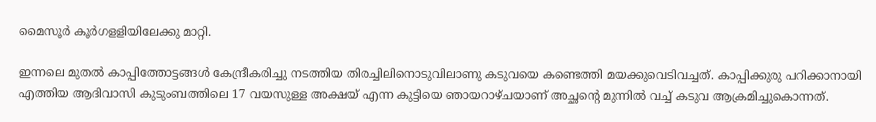മൈസൂര്‍ കൂര്‍ഗളളിയിലേക്കു മാറ്റി.

ഇന്നലെ മുതല്‍ കാപ്പിത്തോട്ടങ്ങള്‍ കേന്ദ്രീകരിച്ചു നടത്തിയ തിരച്ചിലിനൊടുവിലാണു കടുവയെ കണ്ടെത്തി മയക്കുവെടിവച്ചത്. കാപ്പിക്കുരു പറിക്കാനായി എത്തിയ ആദിവാസി കുടുംബത്തിലെ 17 വയസുള്ള അക്ഷയ് എന്ന കുട്ടിയെ ഞായറാഴ്ചയാണ് അച്ഛന്റെ മുന്നില്‍ വച്ച് കടുവ ആക്രമിച്ചുകൊന്നത്.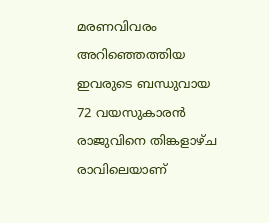മരണവിവരം അറിഞ്ഞെത്തിയ ഇവരുടെ ബന്ധുവായ 72 വയസുകാരന്‍ രാജുവിനെ തിങ്കളാഴ്ച രാവിലെയാണ്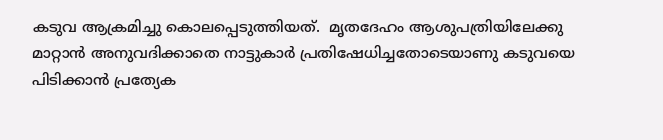കടുവ ആക്രമിച്ചു കൊലപ്പെടുത്തിയത്.  മൃതദേഹം ആശുപത്രിയിലേക്കു മാറ്റാന്‍ അനുവദിക്കാതെ നാട്ടുകാര്‍ പ്രതിഷേധിച്ചതോടെയാണു കടുവയെ പിടിക്കാന്‍ പ്രത്യേക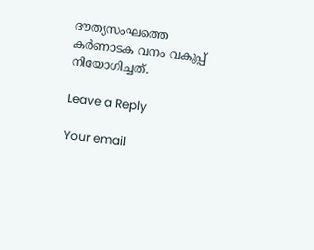ദൗത്യസംഘത്തെ കര്‍ണാടക വനം വകുപ്പ് നിയോഗിച്ചത്.

Leave a Reply

Your email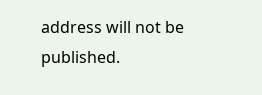address will not be published.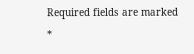Required fields are marked *